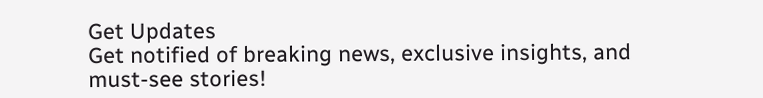Get Updates
Get notified of breaking news, exclusive insights, and must-see stories!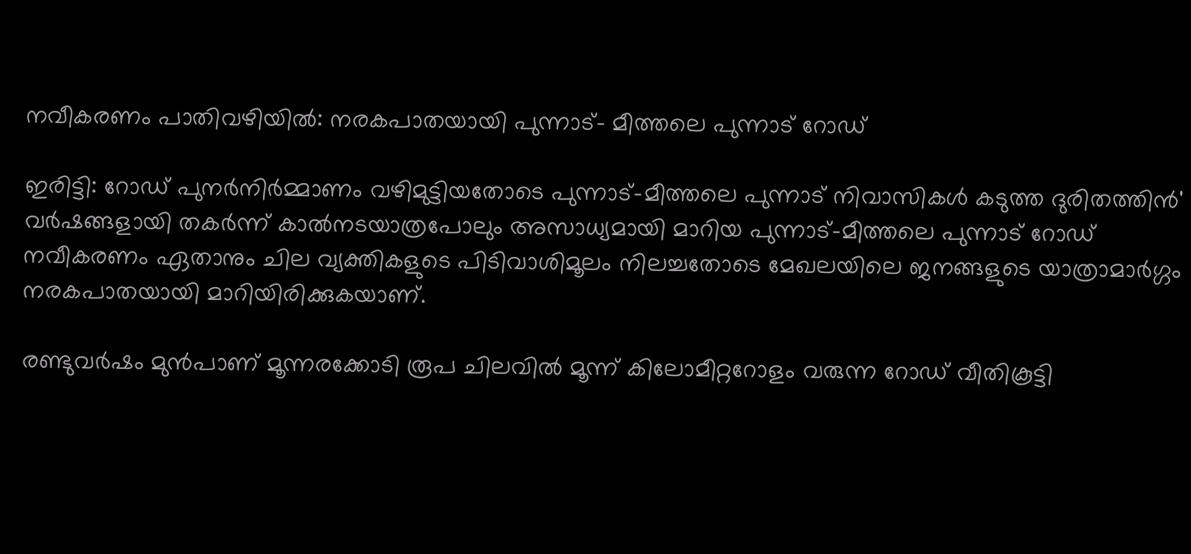നവീകരണം പാതിവഴിയില്‍: നരകപാതയായി പുന്നാട്- മീത്തലെ പുന്നാട് റോഡ്

ഇരിട്ടി: റോഡ് പുനർനിർമ്മാണം വഴിമുട്ടിയതോടെ പുന്നാട്-മീത്തലെ പുന്നാട് നിവാസികള്‍ കടുത്ത ദുരിതത്തിൻ' വര്‍ഷങ്ങളായി തകര്‍ന്ന് കാല്‍നടയാത്രപോലും അസാധ്യമായി മാറിയ പുന്നാട്-മീത്തലെ പുന്നാട് റോഡ് നവീകരണം ഏതാനും ചില വ്യക്തികളുടെ പിടിവാശിമൂലം നിലച്ചതോടെ മേഖലയിലെ ജനങ്ങളുടെ യാത്രാമാര്‍ഗ്ഗം നരകപാതയായി മാറിയിരിക്കുകയാണ്.

രണ്ടുവര്‍ഷം മുന്‍പാണ് മൂന്നരക്കോടി രൂപ ചിലവില്‍ മൂന്ന് കിലോമീറ്ററോളം വരുന്ന റോഡ് വീതികൂട്ടി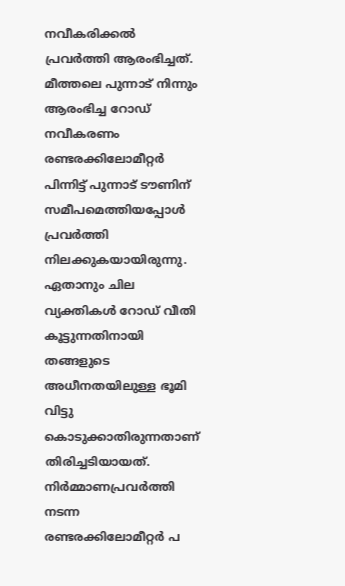നവീകരിക്കല്‍ പ്രവര്‍ത്തി ആരംഭിച്ചത്. മീത്തലെ പുന്നാട് നിന്നും ആരംഭിച്ച റോഡ് നവീകരണം രണ്ടരക്കിലോമീറ്റര്‍ പിന്നിട്ട് പുന്നാട് ടൗണിന് സമീപമെത്തിയപ്പോള്‍ പ്രവര്‍ത്തി നിലക്കുകയായിരുന്നു. ഏതാനും ചില വ്യക്തികള്‍ റോഡ് വീതി കൂട്ടുന്നതിനായി തങ്ങളുടെ അധീനതയിലുള്ള ഭൂമി വിട്ടു കൊടുക്കാതിരുന്നതാണ് തിരിച്ചടിയായത്. നിര്‍മ്മാണപ്രവര്‍ത്തി നടന്ന രണ്ടരക്കിലോമീറ്റര്‍ പ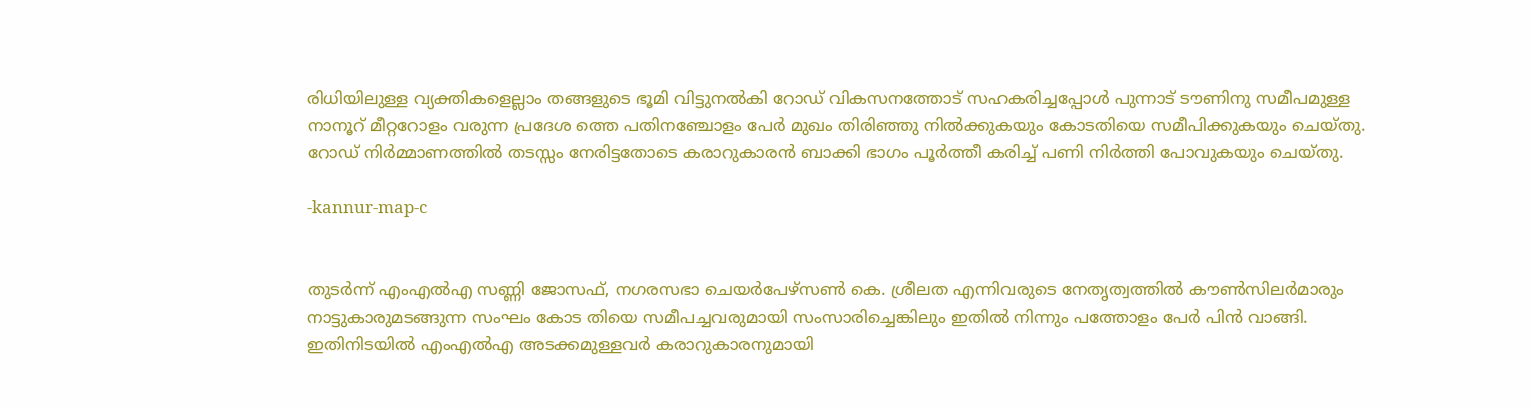രിധിയിലുള്ള വ്യക്തികളെല്ലാം തങ്ങളുടെ ഭൂമി വിട്ടുനല്‍കി റോഡ് വികസനത്തോട് സഹകരിച്ചപ്പോള്‍ പുന്നാട് ടൗണിനു സമീപമുള്ള നാനൂറ് മീറ്ററോളം വരുന്ന പ്രദേശ ത്തെ പതിനഞ്ചോളം പേര്‍ മുഖം തിരിഞ്ഞു നില്‍ക്കുകയും കോടതിയെ സമീപിക്കുകയും ചെയ്തു. റോഡ് നിര്‍മ്മാണത്തില്‍ തടസ്സം നേരിട്ടതോടെ കരാറുകാരന്‍ ബാക്കി ഭാഗം പൂര്‍ത്തീ കരിച്ച് പണി നിര്‍ത്തി പോവുകയും ചെയ്തു.

-kannur-map-c


തുടര്‍ന്ന് എംഎല്‍എ സണ്ണി ജോസഫ്, നഗരസഭാ ചെയര്‍പേഴ്സണ്‍ കെ. ശ്രീലത എന്നിവരുടെ നേതൃത്വത്തില്‍ കൗണ്‍സിലര്‍മാരും നാട്ടുകാരുമടങ്ങുന്ന സംഘം കോട തിയെ സമീപച്ചവരുമായി സംസാരിച്ചെങ്കിലും ഇതില്‍ നിന്നും പത്തോളം പേര്‍ പിന്‍ വാങ്ങി. ഇതിനിടയില്‍ എംഎല്‍എ അടക്കമുള്ളവര്‍ കരാറുകാരനുമായി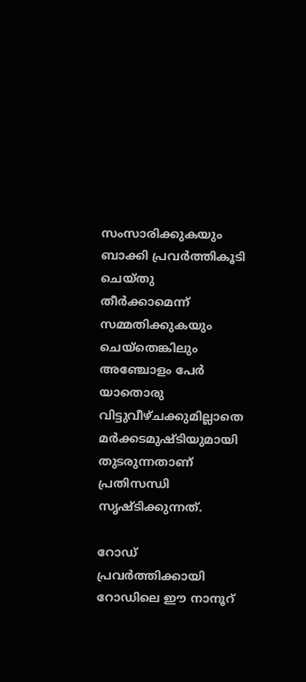സംസാരിക്കുകയും ബാക്കി പ്രവര്‍ത്തികൂടി ചെയ്തു തീര്‍ക്കാമെന്ന് സമ്മതിക്കുകയും ചെയ്‌തെങ്കിലും അഞ്ചോളം പേര്‍ യാതൊരു വിട്ടുവീഴ്ചക്കുമില്ലാതെ മര്‍ക്കടമുഷ്ടിയുമായി തുടരുന്നതാണ് പ്രതിസന്ധി സൃഷ്ടിക്കുന്നത്.

റോഡ് പ്രവര്‍ത്തിക്കായി റോഡിലെ ഈ നാനൂറ്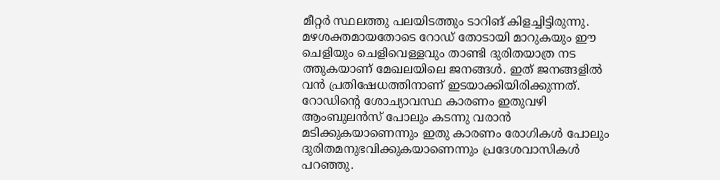മീറ്റര്‍ സ്ഥലത്തു പലയിടത്തും ടാറിങ് കിളച്ചിട്ടിരുന്നു. മഴശക്തമായതോടെ റോഡ് തോടായി മാറുകയും ഈ ചെളിയും ചെളിവെള്ളവും താണ്ടി ദുരിതയാത്ര നട ത്തുകയാണ് മേഖലയിലെ ജനങ്ങള്‍. ഇത് ജനങ്ങളില്‍ വന്‍ പ്രതിഷേധത്തിനാണ് ഇടയാക്കിയിരിക്കുന്നത്. റോഡിൻ്റെ ശോച്യാവസ്ഥ കാരണം ഇതുവഴി ആംബുലൻസ് പോലും കടന്നു വരാൻ മടിക്കുകയാണെന്നും ഇതു കാരണം രോഗികൾ പോലും ദുരിതമനുഭവിക്കുകയാണെന്നും പ്രദേശവാസികൾ പറഞ്ഞു.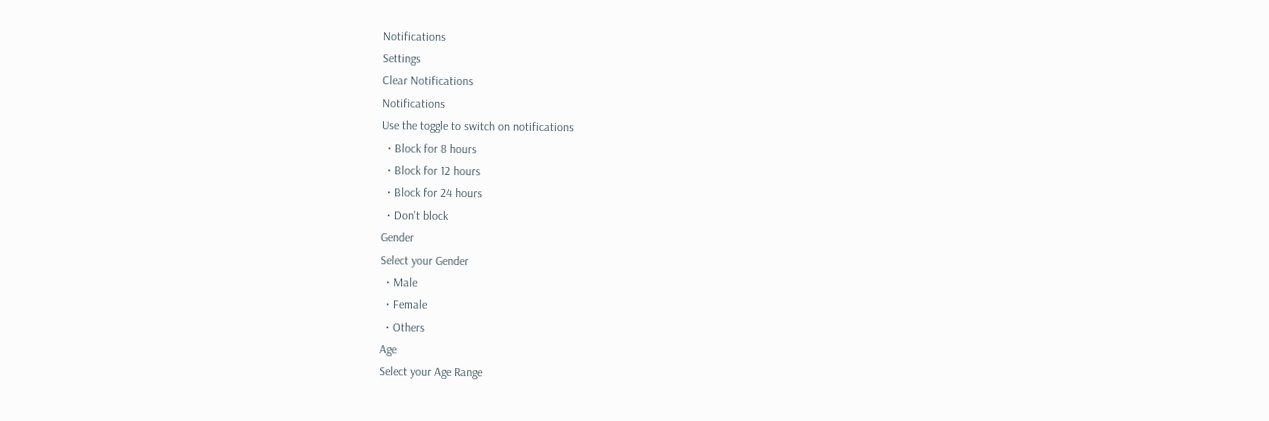Notifications
Settings
Clear Notifications
Notifications
Use the toggle to switch on notifications
  • Block for 8 hours
  • Block for 12 hours
  • Block for 24 hours
  • Don't block
Gender
Select your Gender
  • Male
  • Female
  • Others
Age
Select your Age Range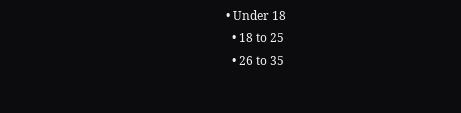• Under 18
  • 18 to 25
  • 26 to 35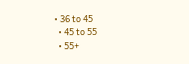• 36 to 45
  • 45 to 55
  • 55+